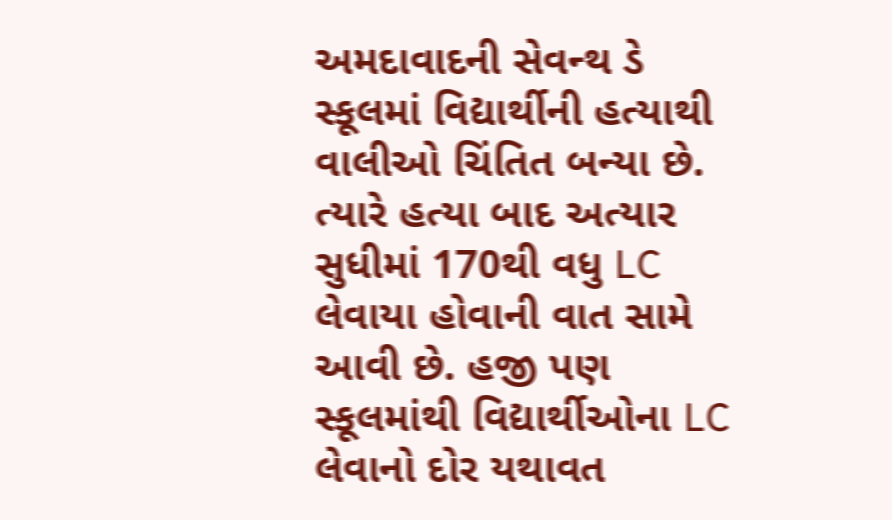અમદાવાદની સેવન્થ ડે સ્કૂલમાં વિદ્યાર્થીની હત્યાથી વાલીઓ ચિંતિત બન્યા છે. ત્યારે હત્યા બાદ અત્યાર સુધીમાં 170થી વધુ LC લેવાયા હોવાની વાત સામે આવી છે. હજી પણ સ્કૂલમાંથી વિદ્યાર્થીઓના LC લેવાનો દોર યથાવત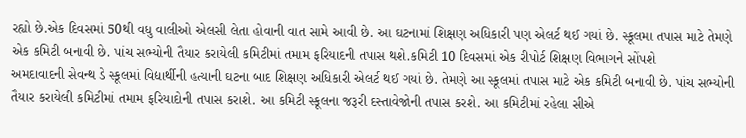રહ્યો છે.એક દિવસમાં 50થી વધુ વાલીઓ એલસી લેતા હોવાની વાત સામે આવી છે. આ ઘટનામાં શિક્ષણ અધિકારી પણ એલર્ટ થઈ ગયાં છે. સ્કૂલમા તપાસ માટે તેમણે એક કમિટી બનાવી છે. પાંચ સભ્યોની તૈયાર કરાયેલી કમિટીમાં તમામ ફરિયાદની તપાસ થશે.કમિટી 10 દિવસમાં એક રીપોર્ટ શિક્ષણ વિભાગને સોંપશે
અમદાવાદની સેવન્થ ડે સ્કૂલમાં વિદ્યાર્થીની હત્યાની ઘટના બાદ શિક્ષણ અધિકારી એલર્ટ થઈ ગયાં છે. તેમણે આ સ્કૂલમાં તપાસ માટે એક કમિટી બનાવી છે. પાંચ સભ્યોની તૈયાર કરાયેલી કમિટીમાં તમામ ફરિયાદોની તપાસ કરાશે. આ કમિટી સ્કૂલના જરૂરી દસ્તાવેજોની તપાસ કરશે. આ કમિટીમાં રહેલા સીએ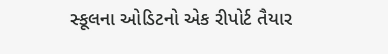સ્કૂલના ઓડિટનો એક રીપોર્ટ તૈયાર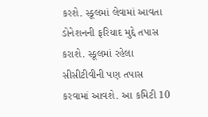કરશે. સ્કૂલમાં લેવામાં આવતા ડોનેશનની ફરિયાદ મુદ્દે તપાસ કરાશે. સ્કૂલમાં રહેલા સીસીટીવીની પણ તપાસ કરવામાં આવશે. આ કમિટી 10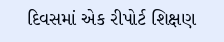દિવસમાં એક રીપોર્ટ શિક્ષણ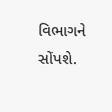વિભાગને સોંપશે.